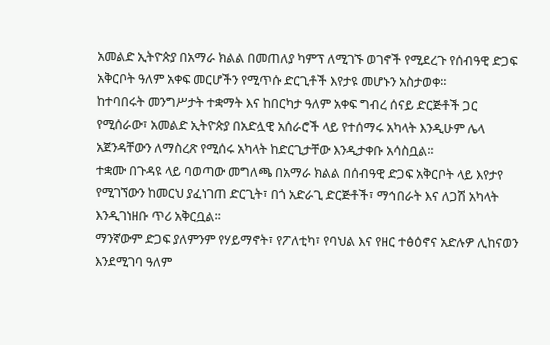አመልድ ኢትዮጵያ በአማራ ክልል በመጠለያ ካምፕ ለሚገኙ ወገኖች የሚደረጉ የሰብዓዊ ድጋፍ አቅርቦት ዓለም አቀፍ መርሆችን የሚጥሱ ድርጊቶች እየታዩ መሆኑን አስታወቀ።
ከተባበሩት መንግሥታት ተቋማት እና ከበርካታ ዓለም አቀፍ ግብረ ሰናይ ድርጅቶች ጋር የሚሰራው፣ አመልድ ኢትዮጵያ በአድሏዊ አሰራሮች ላይ የተሰማሩ አካላት እንዲሁም ሌላ አጀንዳቸውን ለማስረጽ የሚሰሩ አካላት ከድርጊታቸው እንዲታቀቡ አሳስቧል፡፡
ተቋሙ በጉዳዩ ላይ ባወጣው መግለጫ በአማራ ክልል በሰብዓዊ ድጋፍ አቅርቦት ላይ እየታየ የሚገኘውን ከመርህ ያፈነገጠ ድርጊት፣ በጎ አድራጊ ድርጅቶች፣ ማኅበራት እና ለጋሽ አካላት እንዲገነዘቡ ጥሪ አቅርቧል፡፡
ማንኛውም ድጋፍ ያለምንም የሃይማኖት፣ የፖለቲካ፣ የባህል እና የዘር ተፅዕኖና አድሉዎ ሊከናወን እንደሚገባ ዓለም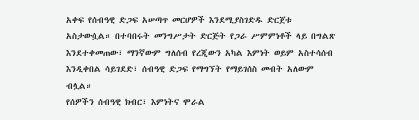አቀፍ የሰብዓዊ ድጋፍ አሠጣጥ መርሆዎች እንደሚያስገድዱ ድርጀቱ አስታውሷል። በተባበሩት መንግሥታት ድርጅት የጋራ ሥምምነቶች ላይ በግልጽ እንደተቀመጠው፣ ማንኛውም ግለሰብ የረጂውን አካል እምነት ወይም አስተሳሰብ እንዲቀበል ሳይገደድ፣ ሰብዓዊ ድጋፍ የማግኘት የማይገሰስ መብት አለውም ብሏል።
የሰዎችን ሰብዓዊ ክብር፣ እምነትና ሞራል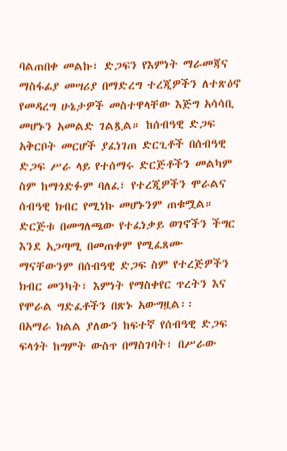ባልጠበቀ መልኩ፣ ድጋፍን የእምነት ማራመጃና ማስፋፊያ መሣሪያ በማድረግ ተረጂዎችን ለተጽዕኖ የመዳረግ ሁኔታዎች መስተዋላቸው እጅግ አሳሳቢ መሆኑን አመልድ ገልጿል። ከሰብዓዊ ድጋፍ አቅርቦት መርሆች ያፈነገጠ ድርጊቶች በሰብዓዊ ድጋፍ ሥራ ላይ የተሰማሩ ድርጅቶችን መልካም ስም ከማጎድፉም ባለፈ፣ የተረጂዎችን ሞራልና ሰብዓዊ ክብር የሚነኩ መሆኑንም ጠቁሟል።
ድርጅቱ በመግለጫው የተፈነቃይ ወገኖችን ችግር እንደ አጋጣሚ በመጠቀም የሚፈጸሙ ማናቸውንም በሰብዓዊ ድጋፍ ስም የተረጅዎችን ክብር መንካት፣ እምነት የማስቀየር ጥረትን እና የሞራል ግድፈቶችን በጽኑ አውግዟል፡፡
በአማራ ክልል ያለውን ከፍተኛ የሰብዓዊ ድጋፍ ፍላጎት ከግምት ውስጥ በማስገባት፣ በሥራው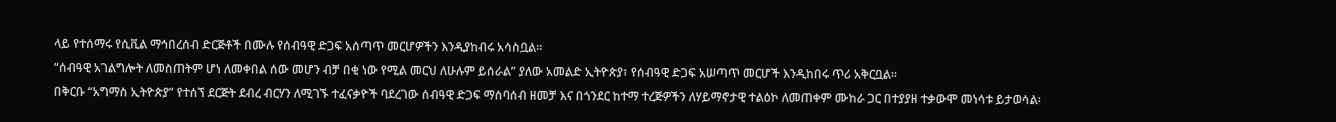ላይ የተሰማሩ የሲቪል ማኅበረሰብ ድርጅቶች በሙሉ የሰብዓዊ ድጋፍ አሰጣጥ መርሆዎችን እንዲያከብሩ አሳስቧል፡፡
“ሰብዓዊ አገልግሎት ለመስጠትም ሆነ ለመቀበል ሰው መሆን ብቻ በቂ ነው የሚል መርህ ለሁሉም ይሰራል” ያለው አመልድ ኢትዮጵያ፣ የሰብዓዊ ድጋፍ አሠጣጥ መርሆች እንዲከበሩ ጥሪ አቅርቧል፡፡
በቅርቡ “አግማስ ኢትዮጵያ” የተሰኘ ደርጅት ደብረ ብርሃን ለሚገኙ ተፈናቃዮች ባደረገው ሰብዓዊ ድጋፍ ማሰባሰብ ዘመቻ እና በጎንደር ከተማ ተረጅዎችን ለሃይማኖታዊ ተልዕኮ ለመጠቀም ሙከራ ጋር በተያያዘ ተቃውሞ መነሳቱ ይታወሳል፡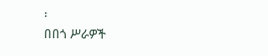፡
በበጎ ሥራዎች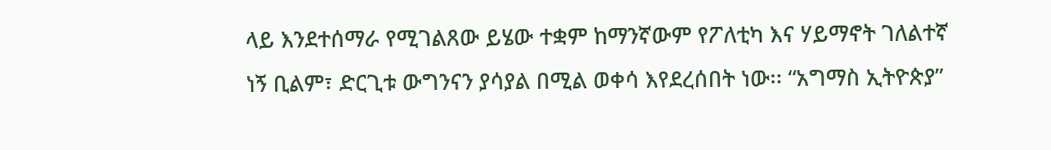ላይ እንደተሰማራ የሚገልጸው ይሄው ተቋም ከማንኛውም የፖለቲካ እና ሃይማኖት ገለልተኛ ነኝ ቢልም፣ ድርጊቱ ውግንናን ያሳያል በሚል ወቀሳ እየደረሰበት ነው፡፡ “አግማስ ኢትዮጵያ”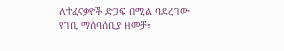ለተፈናቃዮች ድጋፍ በሚል ባደረገው የገቢ ማሰባሰቢያ ዘመቻ፣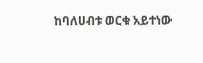ከባለሀብቱ ወርቁ አይተነው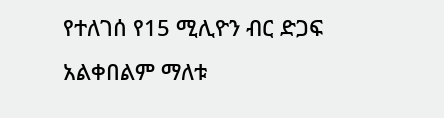የተለገሰ የ15 ሚሊዮን ብር ድጋፍ አልቀበልም ማለቱ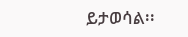ይታወሳል፡፡